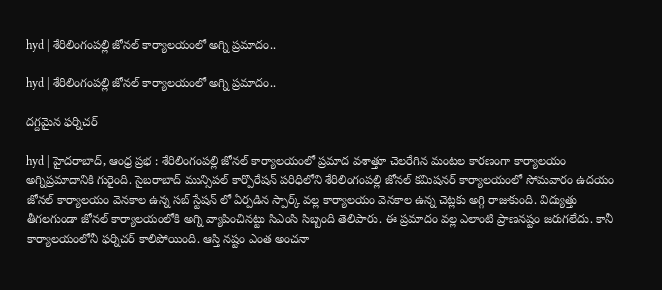hyd | శేరిలింగంపల్లి జోనల్ కార్యాలయంలో అగ్ని ప్రమాదం..

hyd | శేరిలింగంపల్లి జోనల్ కార్యాలయంలో అగ్ని ప్రమాదం..

దగ్దమైన ఫర్నిచర్

hyd | హైదరాబాద్, ఆంధ్ర ప్రభ : శేరిలింగంపల్లి జోనల్ కార్యాలయంలో ప్రమాద వశాత్తూ చెలరేగిన మంటల కారణంగా కార్యాలయం అగ్నిప్రమాదానికి గురైంది. సైబరాబాద్ మున్సిపల్ కార్పొరేషన్ పరిధిలోని శేరిలింగంపల్లి జోనల్ కమిషనర్ కార్యాలయంలో సోమవారం ఉదయం జోనల్ కార్యాలయం వెనకాల ఉన్న సబ్ స్టేషన్ లో ఏర్పడిన స్పార్క్ వల్ల కార్యాలయం వెనకాల ఉన్న చెట్లకు అగ్గి రాజుకుంది. విద్యుత్తు తీగలగుండా జోనల్ కార్యాలయంలోకి అగ్ని వ్యాపించినట్టు సిఎంసి సిబ్బంది తెలిపారు. ఈ ప్రమాదం వల్ల ఎలాంటి ప్రాణనష్టం జరుగలేదు. కానీ కార్యాలయంలోనీ ఫర్నిచర్ కాలిపోయింది. ఆస్తి నష్టం ఎంత అంచనా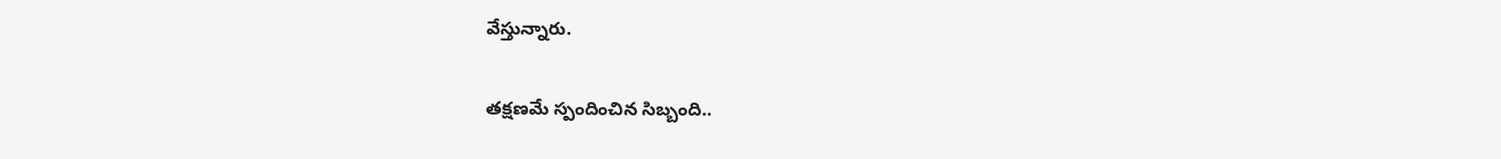వేస్తున్నారు.

తక్షణమే స్పందించిన సిబ్బంది..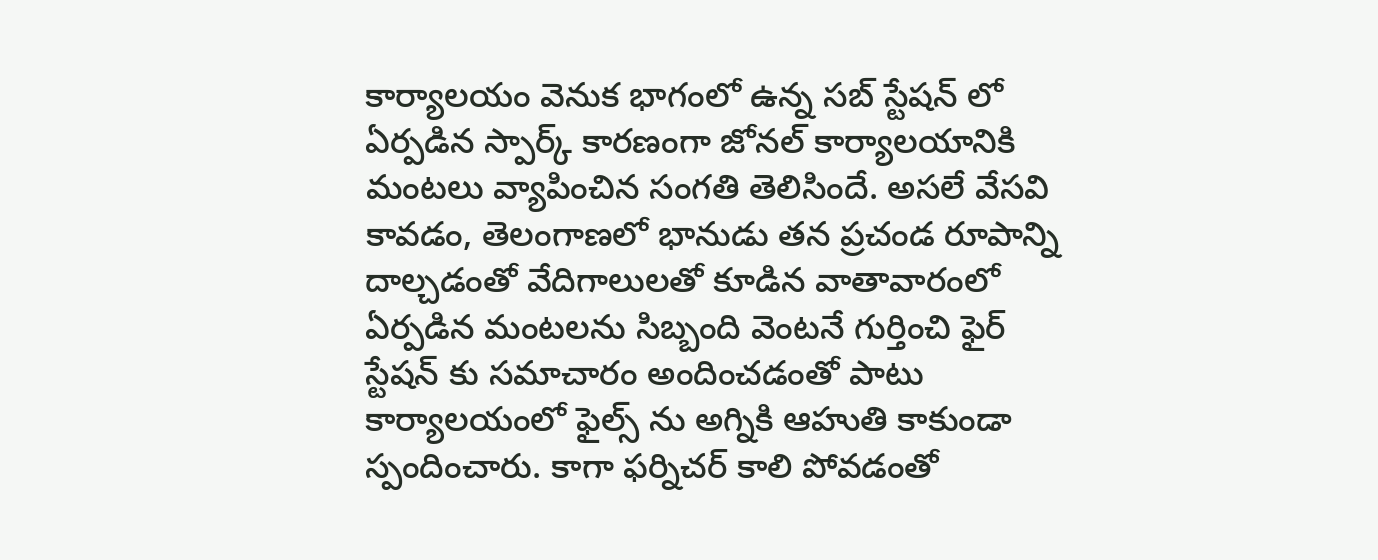కార్యాలయం వెనుక భాగంలో ఉన్న సబ్ స్టేషన్ లో ఏర్పడిన స్పార్క్ కారణంగా జోనల్ కార్యాలయానికి మంటలు వ్యాపించిన సంగతి తెలిసిందే. అసలే వేసవి కావడం, తెలంగాణలో భానుడు తన ప్రచండ రూపాన్ని దాల్చడంతో వేదిగాలులతో కూడిన వాతావారంలో ఏర్పడిన మంటలను సిబ్బంది వెంటనే గుర్తించి ఫైర్ స్టేషన్ కు సమాచారం అందించడంతో పాటు కార్యాలయంలో ఫైల్స్ ను అగ్నికి ఆహుతి కాకుండా స్పందించారు. కాగా ఫర్నిచర్ కాలి పోవడంతో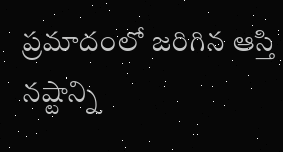ప్రమాదంలో జరిగిన ఆస్తి నష్టాన్ని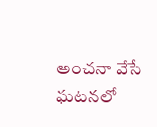అంచనా వేసే ఘటనలో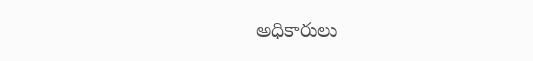అధికారులు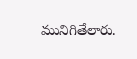మునిగితేలారు.